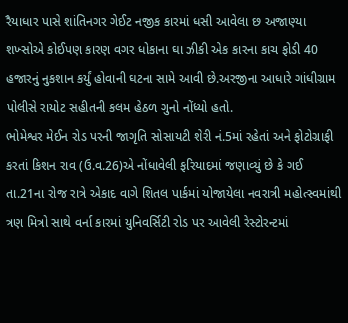રૈયાધાર પાસે શાંતિનગર ગેઈટ નજીક કારમાં ધસી આવેલા છ અજાણ્યા શખ્સોએ કોઈપણ કારણ વગર ધોકાના ઘા ઝીકી એક કારના કાચ ફોડી 40 હજારનું નુકશાન કર્યું હોવાની ઘટના સામે આવી છે.અરજીના આધારે ગાંધીગ્રામ પોલીસે રાયોટ સહીતની કલમ હેઠળ ગુનો નોંધ્યો હતો.
ભોમેશ્વર મેઈન રોડ પરની જાગૃતિ સોસાયટી શેરી નં.5માં રહેતાં અને ફોટોગ્રાફી કરતાં કિશન રાવ (ઉ.વ.26)એ નોંધાવેલી ફરિયાદમાં જણાવ્યું છે કે ગઈ તા.21ના રોજ રાત્રે એકાદ વાગે શિતલ પાર્કમાં યોજાયેલા નવરાત્રી મહોત્સ્વમાંથી ત્રણ મિત્રો સાથે વર્ના કારમાં યુનિવર્સિટી રોડ પર આવેલી રેસ્ટોરન્ટમાં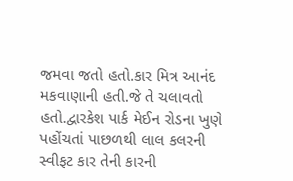જમવા જતો હતો.કાર મિત્ર આનંદ મકવાણાની હતી.જે તે ચલાવતો હતો.દ્વારકેશ પાર્ક મેઈન રોડના ખુણે પહોંચતાં પાછળથી લાલ કલરની સ્વીફટ કાર તેની કારની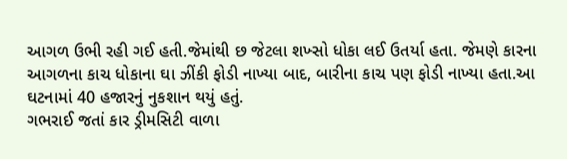આગળ ઉભી રહી ગઈ હતી.જેમાંથી છ જેટલા શખ્સો ધોકા લઈ ઉતર્યા હતા. જેમણે કારના આગળના કાચ ધોકાના ઘા ઝીંકી ફોડી નાખ્યા બાદ, બારીના કાચ પણ ફોડી નાખ્યા હતા.આ ઘટનામાં 40 હજારનું નુકશાન થયું હતું.
ગભરાઈ જતાં કાર ડ્રીમસિટી વાળા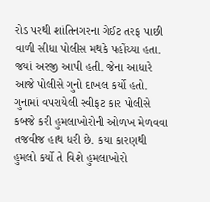રોડ પરથી શાંતિનગરના ગેઈટ તરફ પાછી વાળી સીધા પોલીસ મથકે પહોંચ્યા હતા. જયાં અરજી આપી હતી. જેના આધારે આજે પોલીસે ગુનો દાખલ કર્યો હતો. ગુનામાં વપરાયેલી સ્વીફટ કાર પોલીસે કબજે કરી હુમલાખોરોની ઓળખ મેળવવા તજવીજ હાથ ધરી છે. કયા કારણથી હુમલો કર્યો તે વિશે હુમલાખોરો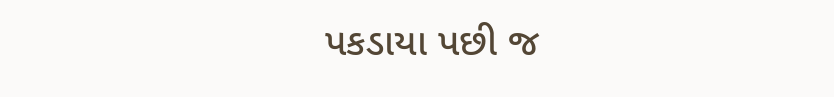પકડાયા પછી જ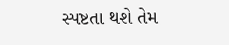સ્પષ્ટતા થશે તેમ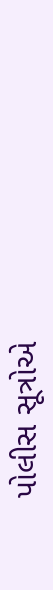પોલીસ સૂત્રોએ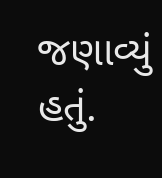જણાવ્યું હતું.